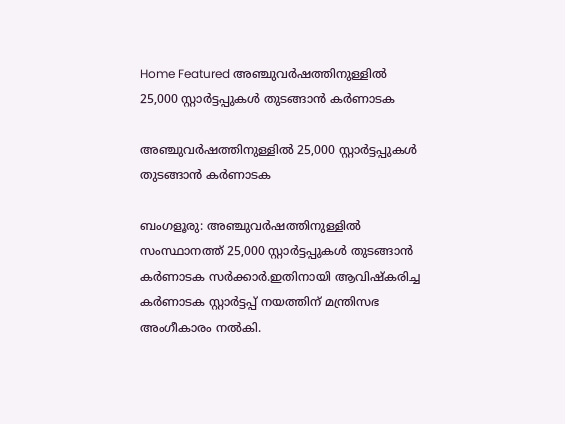Home Featured അഞ്ചുവര്‍ഷത്തിനുള്ളില്‍ 25,000 സ്റ്റാര്‍ട്ടപ്പുകള്‍ തുടങ്ങാന്‍ കര്‍ണാടക

അഞ്ചുവര്‍ഷത്തിനുള്ളില്‍ 25,000 സ്റ്റാര്‍ട്ടപ്പുകള്‍ തുടങ്ങാന്‍ കര്‍ണാടക

ബംഗളൂരു: അഞ്ചുവര്‍ഷത്തിനുള്ളില്‍ സംസ്ഥാനത്ത് 25,000 സ്റ്റാര്‍ട്ടപ്പുകള്‍ തുടങ്ങാന്‍ കര്‍ണാടക സര്‍ക്കാര്‍.ഇതിനായി ആവിഷ്‌കരിച്ച കര്‍ണാടക സ്റ്റാര്‍ട്ടപ്പ് നയത്തിന് മന്ത്രിസഭ അംഗീകാരം നല്‍കി.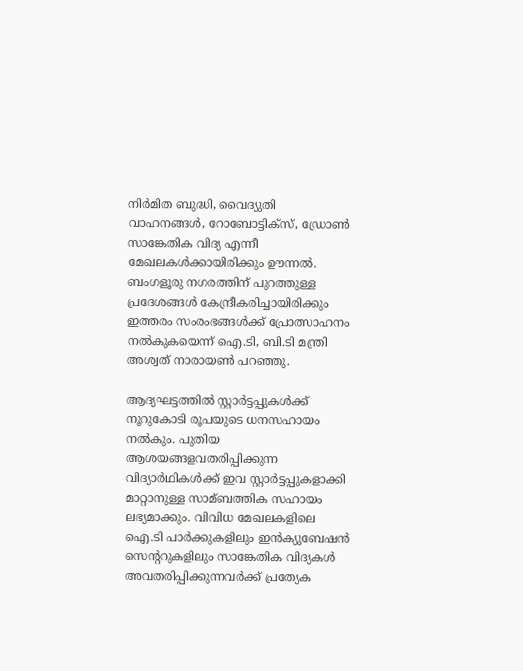നിര്‍മിത ബുദ്ധി, വൈദ്യുതി വാഹനങ്ങള്‍, റോബോട്ടിക്‌സ്, ഡ്രോണ്‍ സാങ്കേതിക വിദ്യ എന്നീ മേഖലകള്‍ക്കായിരിക്കും ഊന്നല്‍. ബംഗളൂരു നഗരത്തിന് പുറത്തുള്ള പ്രദേശങ്ങള്‍ കേന്ദ്രീകരിച്ചായിരിക്കും ഇത്തരം സംരംഭങ്ങള്‍ക്ക് പ്രോത്സാഹനം നല്‍കുകയെന്ന് ഐ.ടി, ബി.ടി മന്ത്രി അശ്വത് നാരായണ്‍ പറഞ്ഞു.

ആദ്യഘട്ടത്തില്‍ സ്റ്റാര്‍ട്ടപ്പുകള്‍ക്ക് നൂറുകോടി രൂപയുടെ ധനസഹായം നല്‍കും. പുതിയ ആശയങ്ങളവതരിപ്പിക്കുന്ന വിദ്യാര്‍ഥികള്‍ക്ക് ഇവ സ്റ്റാര്‍ട്ടപ്പുകളാക്കി മാറ്റാനുള്ള സാമ്ബത്തിക സഹായം ലഭ്യമാക്കും. വിവിധ മേഖലകളിലെ ഐ.ടി പാര്‍ക്കുകളിലും ഇന്‍ക്യുബേഷന്‍ സെന്ററുകളിലും സാങ്കേതിക വിദ്യകള്‍ അവതരിപ്പിക്കുന്നവര്‍ക്ക് പ്രത്യേക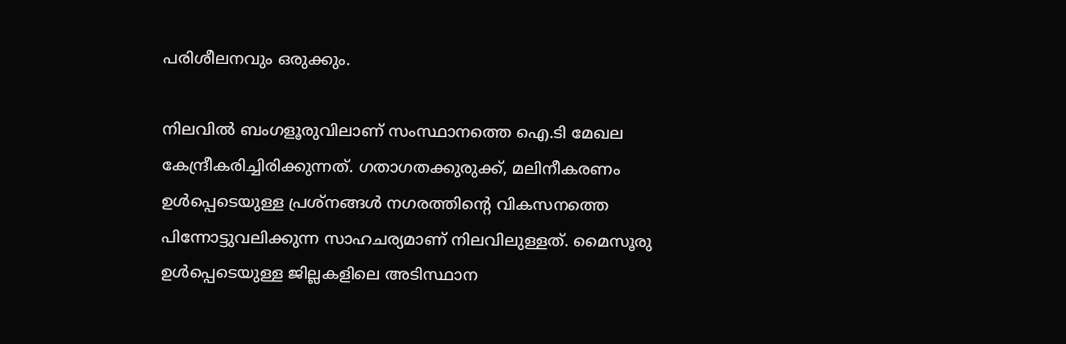പരിശീലനവും ഒരുക്കും.

നിലവില്‍ ബംഗളൂരുവിലാണ് സംസ്ഥാനത്തെ ഐ.ടി മേഖല കേന്ദ്രീകരിച്ചിരിക്കുന്നത്. ഗതാഗതക്കുരുക്ക്, മലിനീകരണം ഉള്‍പ്പെടെയുള്ള പ്രശ്‌നങ്ങള്‍ നഗരത്തിന്റെ വികസനത്തെ പിന്നോട്ടുവലിക്കുന്ന സാഹചര്യമാണ് നിലവിലുള്ളത്. മൈസൂരു ഉള്‍പ്പെടെയുള്ള ജില്ലകളിലെ അടിസ്ഥാന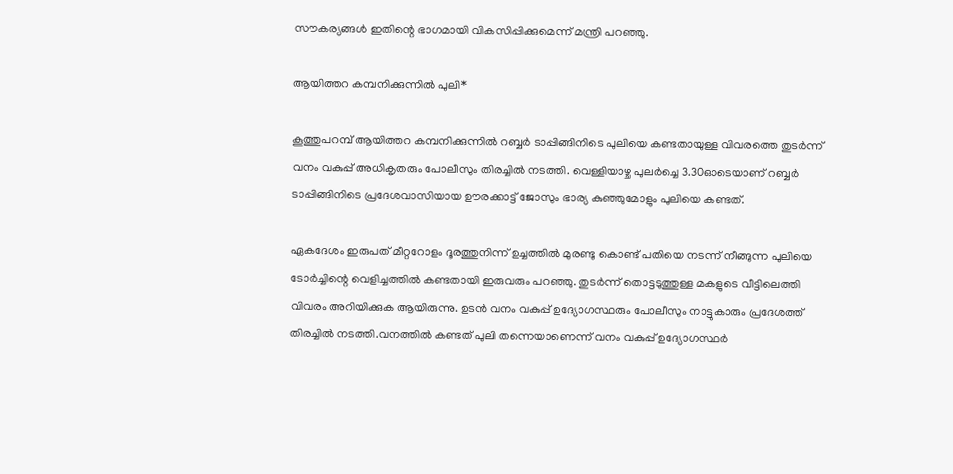സൗകര്യങ്ങള്‍ ഇതിന്റെ ഭാഗമായി വികസിപ്പിക്കുമെന്ന് മന്ത്രി പറഞ്ഞു.

ആയിത്തറ കമ്പനിക്കുന്നിൽ പുലി*

കൂത്തുപറമ്പ് ആയിത്തറ കമ്പനിക്കുന്നിൽ റബ്ബർ ടാപ്പിങ്ങിനിടെ പുലിയെ കണ്ടതായുള്ള വിവരത്തെ തുടർന്ന് വനം വകുപ്പ് അധികൃതരും പോലീസും തിരച്ചിൽ നടത്തി. വെള്ളിയാഴ്ച പുലർച്ചെ 3.30ഓടെയാണ് റബ്ബർ ടാപ്പിങ്ങിനിടെ പ്രദേശവാസിയായ ഊരക്കാട്ട് ജോസും ഭാര്യ കുഞ്ഞുമോളും പുലിയെ കണ്ടത്.

ഏകദേശം ഇരുപത് മീറ്ററോളം ദൂരത്തുനിന്ന്‌ ഉച്ചത്തിൽ മുരണ്ടു കൊണ്ട് പതിയെ നടന്ന് നീങ്ങുന്ന പുലിയെ ടോർച്ചിന്റെ വെളിച്ചത്തിൽ കണ്ടതായി ഇരുവരും പറഞ്ഞു. തുടർന്ന് തൊട്ടടുത്തുള്ള മകളുടെ വീട്ടിലെത്തി വിവരം അറിയിക്കുക ആയിരുന്നു. ഉടൻ വനം വകുപ്പ് ഉദ്യോഗസ്ഥരും പോലീസും നാട്ടുകാരും പ്രദേശത്ത് തിരച്ചിൽ നടത്തി.വനത്തിൽ കണ്ടത് പുലി തന്നെയാണെന്ന് വനം വകുപ്പ് ഉദ്യോഗസ്ഥർ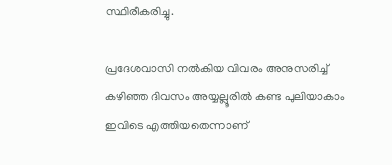സ്ഥിരീകരിച്ചു.

പ്രദേശവാസി നൽകിയ വിവരം അനുസരിച്ച് കഴിഞ്ഞ ദിവസം അയ്യല്ലൂരിൽ കണ്ട പുലിയാകാം ഇവിടെ എത്തിയതെന്നാണ്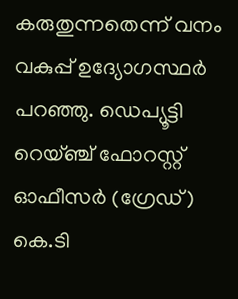കരുതുന്നതെന്ന് വനം വകുപ്പ് ഉദ്യോഗസ്ഥർ പറഞ്ഞു. ഡെപ്യൂട്ടി റെയ്ഞ്ച് ഫോറസ്റ്റ് ഓഫീസർ (ഗ്രേഡ്) കെ.ടി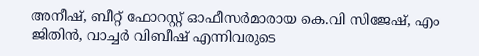അനീഷ്, ബീറ്റ് ഫോറസ്റ്റ് ഓഫീസർമാരായ കെ.വി സിജേഷ്, എം ജിതിൻ, വാച്ചർ വിബീഷ് എന്നിവരുടെ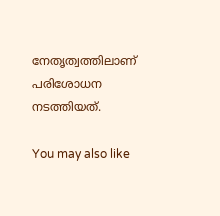നേതൃത്വത്തിലാണ് പരിശോധന നടത്തിയത്.

You may also like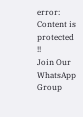error: Content is protected !!
Join Our WhatsApp Group